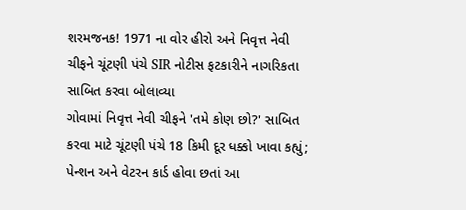શરમજનક! 1971 ના વોર હીરો અને નિવૃત્ત નેવી ચીફને ચૂંટણી પંચે SIR નોટીસ ફટકારીને નાગરિકતા સાબિત કરવા બોલાવ્યા
ગોવામાં નિવૃત્ત નેવી ચીફને 'તમે કોણ છો?' સાબિત કરવા માટે ચૂંટણી પંચે 18 કિમી દૂર ધક્કો ખાવા કહ્યું; પેન્શન અને વેટરન કાર્ડ હોવા છતાં આ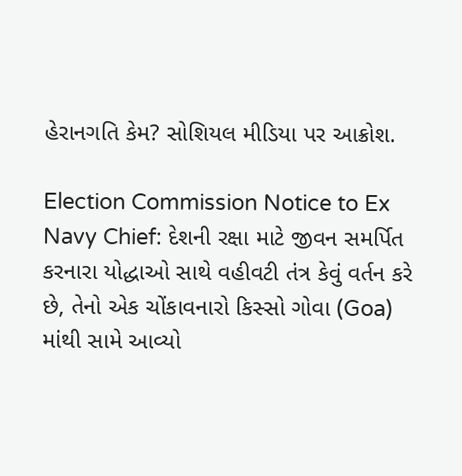હેરાનગતિ કેમ? સોશિયલ મીડિયા પર આક્રોશ.

Election Commission Notice to Ex Navy Chief: દેશની રક્ષા માટે જીવન સમર્પિત કરનારા યોદ્ધાઓ સાથે વહીવટી તંત્ર કેવું વર્તન કરે છે, તેનો એક ચોંકાવનારો કિસ્સો ગોવા (Goa) માંથી સામે આવ્યો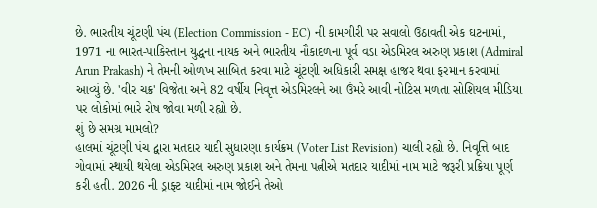છે. ભારતીય ચૂંટણી પંચ (Election Commission - EC) ની કામગીરી પર સવાલો ઉઠાવતી એક ઘટનામાં, 1971 ના ભારત-પાકિસ્તાન યુદ્ધના નાયક અને ભારતીય નૌકાદળના પૂર્વ વડા એડમિરલ અરુણ પ્રકાશ (Admiral Arun Prakash) ને તેમની ઓળખ સાબિત કરવા માટે ચૂંટણી અધિકારી સમક્ષ હાજર થવા ફરમાન કરવામાં આવ્યું છે. 'વીર ચક્ર' વિજેતા અને 82 વર્ષીય નિવૃત્ત એડમિરલને આ ઉંમરે આવી નોટિસ મળતા સોશિયલ મીડિયા પર લોકોમાં ભારે રોષ જોવા મળી રહ્યો છે.
શું છે સમગ્ર મામલો?
હાલમાં ચૂંટણી પંચ દ્વારા મતદાર યાદી સુધારણા કાર્યક્રમ (Voter List Revision) ચાલી રહ્યો છે. નિવૃત્તિ બાદ ગોવામાં સ્થાયી થયેલા એડમિરલ અરુણ પ્રકાશ અને તેમના પત્નીએ મતદાર યાદીમાં નામ માટે જરૂરી પ્રક્રિયા પૂર્ણ કરી હતી. 2026 ની ડ્રાફ્ટ યાદીમાં નામ જોઈને તેઓ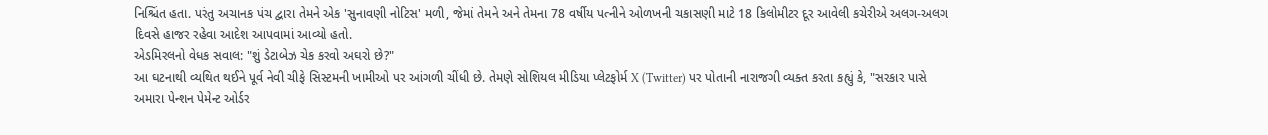નિશ્ચિંત હતા. પરંતુ અચાનક પંચ દ્વારા તેમને એક 'સુનાવણી નોટિસ' મળી, જેમાં તેમને અને તેમના 78 વર્ષીય પત્નીને ઓળખની ચકાસણી માટે 18 કિલોમીટર દૂર આવેલી કચેરીએ અલગ-અલગ દિવસે હાજર રહેવા આદેશ આપવામાં આવ્યો હતો.
એડમિરલનો વેધક સવાલ: "શું ડેટાબેઝ ચેક કરવો અઘરો છે?"
આ ઘટનાથી વ્યથિત થઈને પૂર્વ નેવી ચીફે સિસ્ટમની ખામીઓ પર આંગળી ચીંધી છે. તેમણે સોશિયલ મીડિયા પ્લેટફોર્મ X (Twitter) પર પોતાની નારાજગી વ્યક્ત કરતા કહ્યું કે, "સરકાર પાસે અમારા પેન્શન પેમેન્ટ ઓર્ડર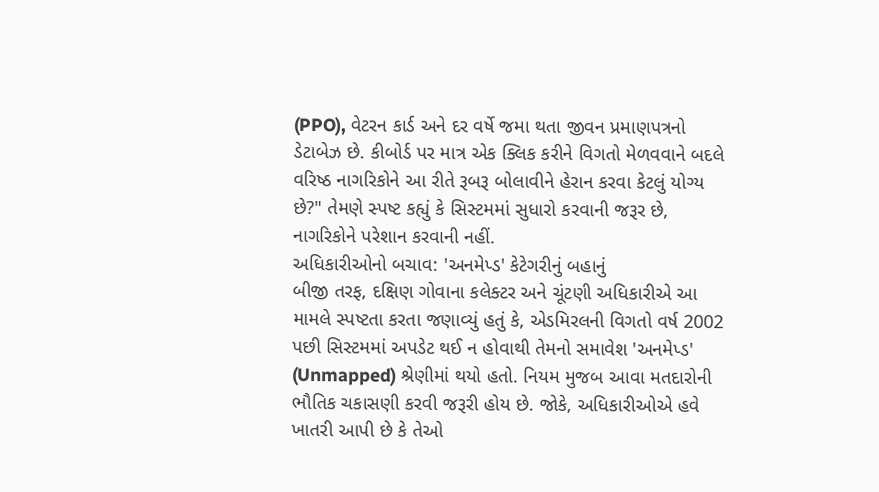(PPO), વેટરન કાર્ડ અને દર વર્ષે જમા થતા જીવન પ્રમાણપત્રનો ડેટાબેઝ છે. કીબોર્ડ પર માત્ર એક ક્લિક કરીને વિગતો મેળવવાને બદલે વરિષ્ઠ નાગરિકોને આ રીતે રૂબરૂ બોલાવીને હેરાન કરવા કેટલું યોગ્ય છે?" તેમણે સ્પષ્ટ કહ્યું કે સિસ્ટમમાં સુધારો કરવાની જરૂર છે, નાગરિકોને પરેશાન કરવાની નહીં.
અધિકારીઓનો બચાવ: 'અનમેપ્ડ' કેટેગરીનું બહાનું
બીજી તરફ, દક્ષિણ ગોવાના કલેક્ટર અને ચૂંટણી અધિકારીએ આ મામલે સ્પષ્ટતા કરતા જણાવ્યું હતું કે, એડમિરલની વિગતો વર્ષ 2002 પછી સિસ્ટમમાં અપડેટ થઈ ન હોવાથી તેમનો સમાવેશ 'અનમેપ્ડ' (Unmapped) શ્રેણીમાં થયો હતો. નિયમ મુજબ આવા મતદારોની ભૌતિક ચકાસણી કરવી જરૂરી હોય છે. જોકે, અધિકારીઓએ હવે ખાતરી આપી છે કે તેઓ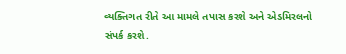વ્યક્તિગત રીતે આ મામલે તપાસ કરશે અને એડમિરલનો સંપર્ક કરશે.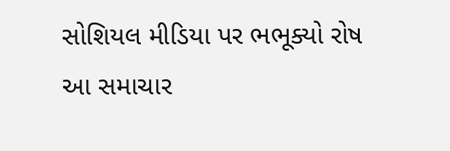સોશિયલ મીડિયા પર ભભૂક્યો રોષ
આ સમાચાર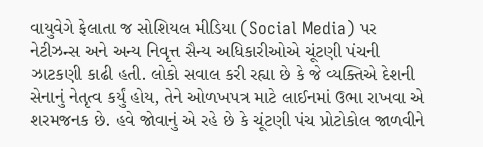વાયુવેગે ફેલાતા જ સોશિયલ મીડિયા (Social Media) પર નેટીઝન્સ અને અન્ય નિવૃત્ત સૈન્ય અધિકારીઓએ ચૂંટણી પંચની ઝાટકણી કાઢી હતી. લોકો સવાલ કરી રહ્યા છે કે જે વ્યક્તિએ દેશની સેનાનું નેતૃત્વ કર્યું હોય, તેને ઓળખપત્ર માટે લાઈનમાં ઉભા રાખવા એ શરમજનક છે. હવે જોવાનું એ રહે છે કે ચૂંટણી પંચ પ્રોટોકોલ જાળવીને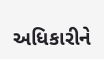અધિકારીને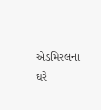એડમિરલના ઘરે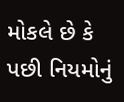મોકલે છે કે પછી નિયમોનું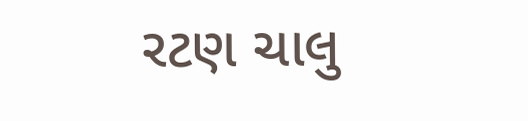રટણ ચાલુ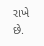રાખે છે.